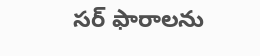సర్ ఫారాలను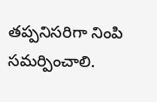తప్పనిసరిగా నింపి సమర్పించాలి.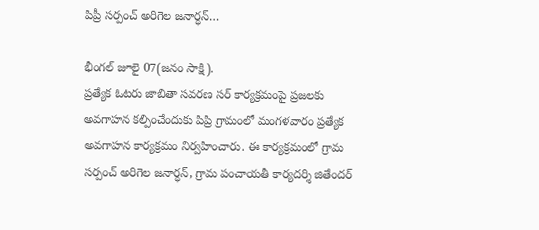పిప్రీ సర్పంచ్ అరిగెల జనార్ధన్…

భీంగల్ జూలై 07(జనం సాక్షి).
ప్రత్యేక ఓటరు జాబితా సవరణ సర్ కార్యక్రమంపై ప్రజలకు అవగాహన కల్పించేందుకు పిప్రి గ్రామంలో మంగళవారం ప్రత్యేక అవగాహన కార్యక్రమం నిర్వహించారు. ఈ కార్యక్రమంలో గ్రామ సర్పంచ్ అరిగెల జనార్ధన్, గ్రామ పంచాయతీ కార్యదర్శి జితేందర్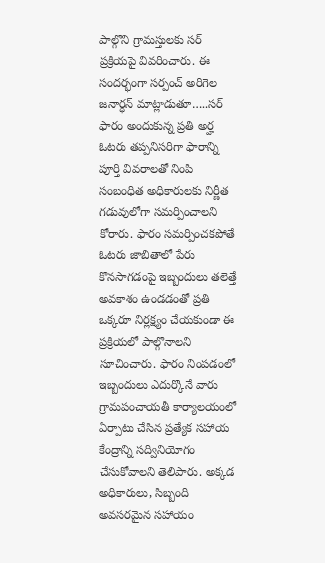పాల్గొని గ్రామస్తులకు సర్ ప్రక్రియపై వివరించారు. ఈ సందర్భంగా సర్పంచ్ అరిగెల జనార్ధన్ మాట్లాడుతూ…..సర్ ఫారం అందుకున్న ప్రతి అర్హ ఓటరు తప్పనిసరిగా ఫారాన్ని పూర్తి వివరాలతో నింపి సంబంధిత అధికారులకు నిర్ణీత గడువులోగా సమర్పించాలని కోరారు. ఫారం సమర్పించకపోతే ఓటరు జాబితాలో పేరు కొనసాగడంపై ఇబ్బందులు తలెత్తే అవకాశం ఉండడంతో ప్రతి ఒక్కరూ నిర్లక్ష్యం చేయకుండా ఈ ప్రక్రియలో పాల్గొనాలని సూచించారు. ఫారం నింపడంలో ఇబ్బందులు ఎదుర్కొనే వారు గ్రామపంచాయతీ కార్యాలయంలో ఏర్పాటు చేసిన ప్రత్యేక సహాయ కేంద్రాన్ని సద్వినియోగం చేసుకోవాలని తెలిపారు. అక్కడ అధికారులు, సిబ్బంది అవసరమైన సహాయం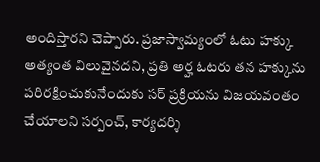అందిస్తారని చెప్పారు. ప్రజాస్వామ్యంలో ఓటు హక్కు అత్యంత విలువైనదని, ప్రతి అర్హ ఓటరు తన హక్కును పరిరక్షించుకునేందుకు సర్ ప్రక్రియను విజయవంతం చేయాలని సర్పంచ్, కార్యదర్శి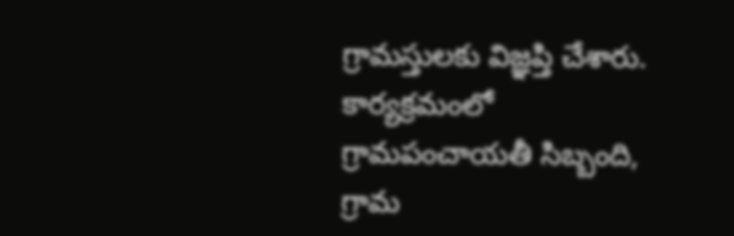గ్రామస్తులకు విజ్ఞప్తి చేశారు. కార్యక్రమంలో గ్రామపంచాయతీ సిబ్బంది, గ్రామ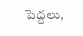పెద్దలు,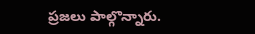ప్రజలు పాల్గొన్నారు.